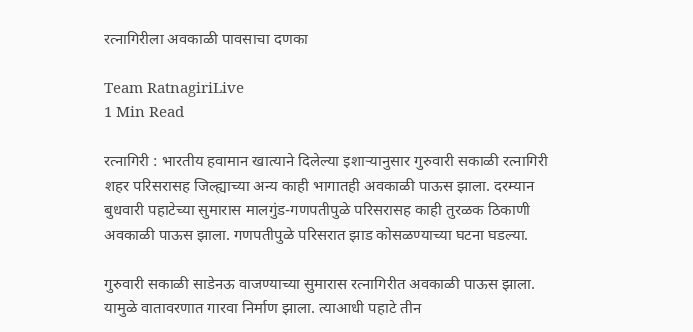रत्नागिरीला अवकाळी पावसाचा दणका

Team RatnagiriLive
1 Min Read

रत्नागिरी : भारतीय हवामान खात्याने दिलेल्या इशाऱ्यानुसार गुरुवारी सकाळी रत्नागिरी शहर परिसरासह जिल्ह्याच्या अन्य काही भागातही अवकाळी पाऊस झाला. दरम्यान बुधवारी पहाटेच्या सुमारास मालगुंड-गणपतीपुळे परिसरासह काही तुरळक ठिकाणी अवकाळी पाऊस झाला. गणपतीपुळे परिसरात झाड कोसळण्याच्या घटना घडल्या.

गुरुवारी सकाळी साडेनऊ वाजण्याच्या सुमारास रत्नागिरीत अवकाळी पाऊस झाला. यामुळे वातावरणात गारवा निर्माण झाला. त्याआधी पहाटे तीन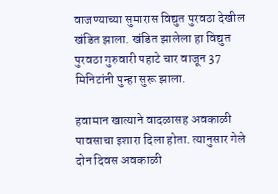वाजण्याच्या सुमारास विद्युत पुरवठा देखील खंडित झाला. खंडित झालेला हा विद्युत पुरवठा गुरुवारी पहाटे चार वाजून 37 मिनिटांनी पुन्हा सुरू झाला.

हवामान खात्याने वादळासह अवकाळी पावसाचा इशारा दिला होता. त्यानुसार गेले दोन दिवस अवकाळी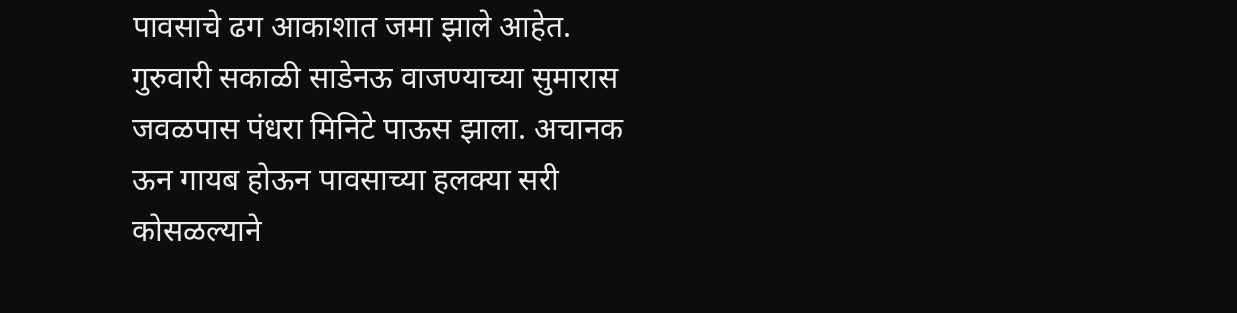पावसाचे ढग आकाशात जमा झाले आहेत. गुरुवारी सकाळी साडेनऊ वाजण्याच्या सुमारास जवळपास पंधरा मिनिटे पाऊस झाला. अचानक ऊन गायब होऊन पावसाच्या हलक्या सरी कोसळल्याने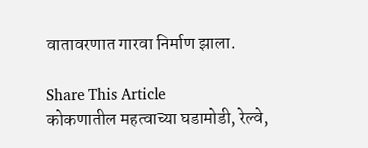वातावरणात गारवा निर्माण झाला.

Share This Article
कोकणातील महत्वाच्या घडामोडी, रेल्वे,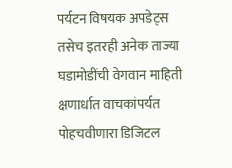पर्यटन विषयक अपडेट्स तसेच इतरही अनेक ताज्या घडामोडींची वेगवान माहिती क्षणार्धात वाचकांपर्यत पोहचवीणारा डिजिटल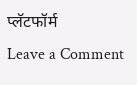प्लॅटफॉर्म
Leave a Comment